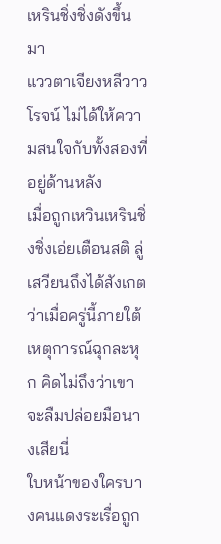เหรินชิ่งชิ่งดังขึ้นมา
แววตาเจียงหลีวาวโรจน์ ไม่ได้ให้ความสนใจกับทั้งสองที่อยู่ด้านหลัง
เมื่อถูกเหวินเหรินชิ่งชิ่งเอ่ยเตือนสติ ลู่เสวียนถึงได้สังเกตว่าเมื่อครู่นี้ภายใต้เหตุการณ์ฉุกละหุก คิดไม่ถึงว่าเขาจะลืมปล่อยมือนางเสียนี่
ใบหน้าของใครบางคนแดงระเรื่อถูก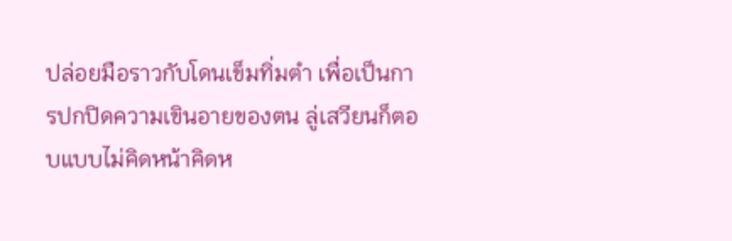ปล่อยมือราวกับโดนเข็มทิ่มตำ เพื่อเป็นการปกปิดความเขินอายของตน ลู่เสวียนก็ตอบแบบไม่คิดหน้าคิดห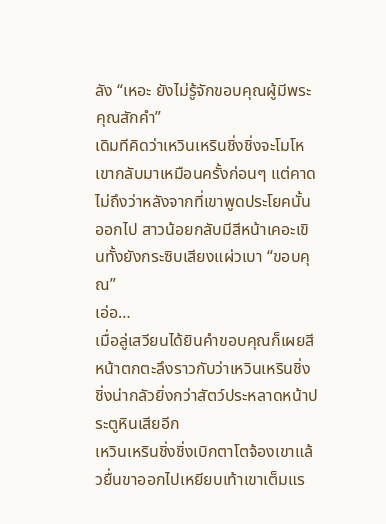ลัง “เหอะ ยังไม่รู้จักขอบคุณผู้มีพระคุณสักคำ”
เดิมทีคิดว่าเหวินเหรินชิ่งชิ่งจะโมโหเขากลับมาเหมือนครั้งก่อนๆ แต่คาดไม่ถึงว่าหลังจากที่เขาพูดประโยคนั้นออกไป สาวน้อยกลับมีสีหน้าเคอะเขินทั้งยังกระซิบเสียงแผ่วเบา “ขอบคุณ”
เอ่อ…
เมื่อลู่เสวียนได้ยินคำขอบคุณก็เผยสีหน้าตกตะลึงราวกับว่าเหวินเหรินชิ่งชิ่งน่ากลัวยิ่งกว่าสัตว์ประหลาดหน้าประตูหินเสียอีก
เหวินเหรินชิ่งชิ่งเบิกตาโตจ้องเขาแล้วยื่นขาออกไปเหยียบเท้าเขาเต็มแร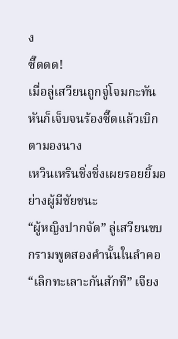ง
ซี๊ดดด!
เมื่อลู่เสวียนถูกจู่โจมกะทันหันก็เจ็บจนร้องซี๊ดแล้วเบิกตามองนาง
เหวินเหรินชิ่งชิ่งเผยรอยยิ้มอย่างผู้มีชัยชนะ
“ผู้หญิงปากจัด” ลู่เสวียนขบกรามพูดสองคำนั้นในลำคอ
“เลิกทะเลาะกันสักที” เจียง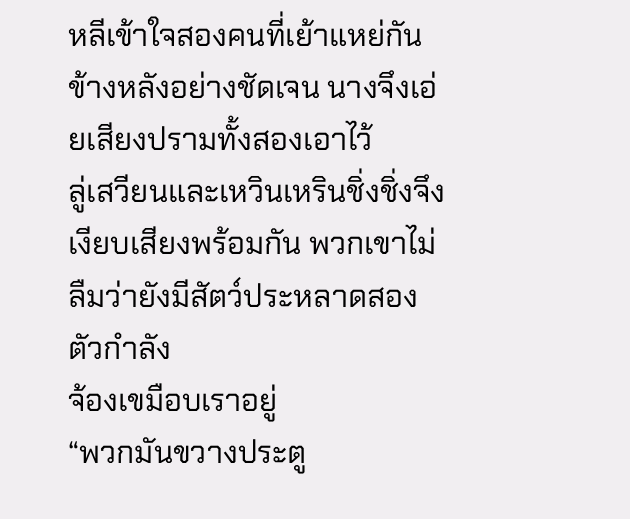หลีเข้าใจสองคนที่เย้าแหย่กันข้างหลังอย่างชัดเจน นางจึงเอ่ยเสียงปรามทั้งสองเอาไว้
ลู่เสวียนและเหวินเหรินชิ่งชิ่งจึงเงียบเสียงพร้อมกัน พวกเขาไม่ลืมว่ายังมีสัตว์ประหลาดสองตัวกำลัง
จ้องเขมือบเราอยู่
“พวกมันขวางประตู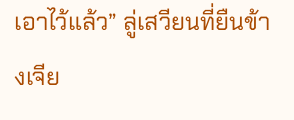เอาไว้แล้ว” ลู่เสวียนที่ยืนข้างเจีย